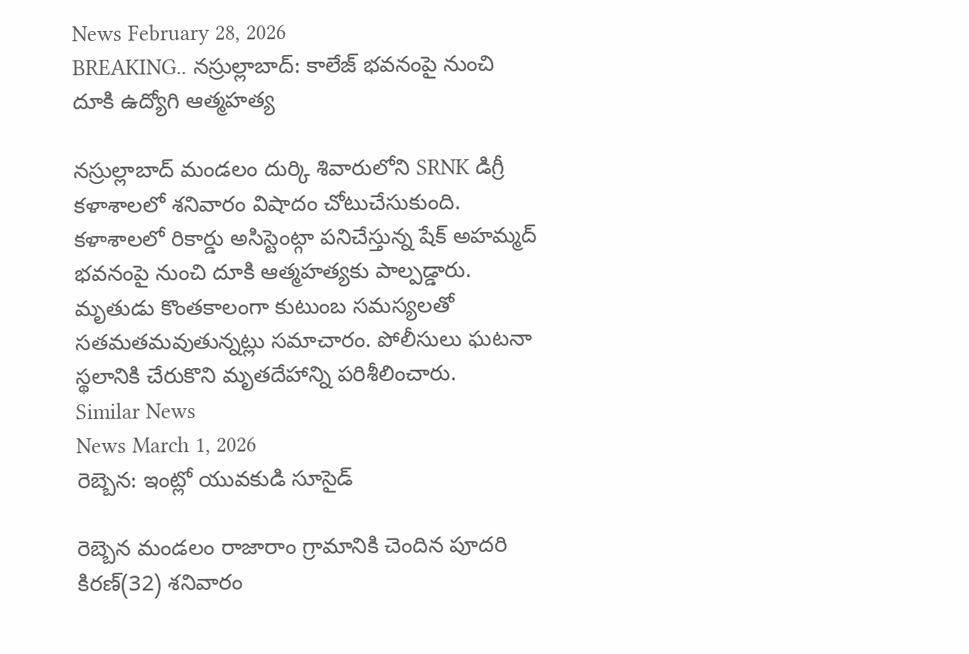News February 28, 2026
BREAKING.. నస్రుల్లాబాద్: కాలేజ్ భవనంపై నుంచి దూకి ఉద్యోగి ఆత్మహత్య

నస్రుల్లాబాద్ మండలం దుర్కి శివారులోని SRNK డిగ్రీ కళాశాలలో శనివారం విషాదం చోటుచేసుకుంది. కళాశాలలో రికార్డు అసిస్టెంట్గా పనిచేస్తున్న షేక్ అహమ్మద్ భవనంపై నుంచి దూకి ఆత్మహత్యకు పాల్పడ్డారు. మృతుడు కొంతకాలంగా కుటుంబ సమస్యలతో సతమతమవుతున్నట్లు సమాచారం. పోలీసులు ఘటనా స్థలానికి చేరుకొని మృతదేహాన్ని పరిశీలించారు.
Similar News
News March 1, 2026
రెబ్బెన: ఇంట్లో యువకుడి సూసైడ్

రెబ్బెన మండలం రాజారాం గ్రామానికి చెందిన పూదరి కిరణ్(32) శనివారం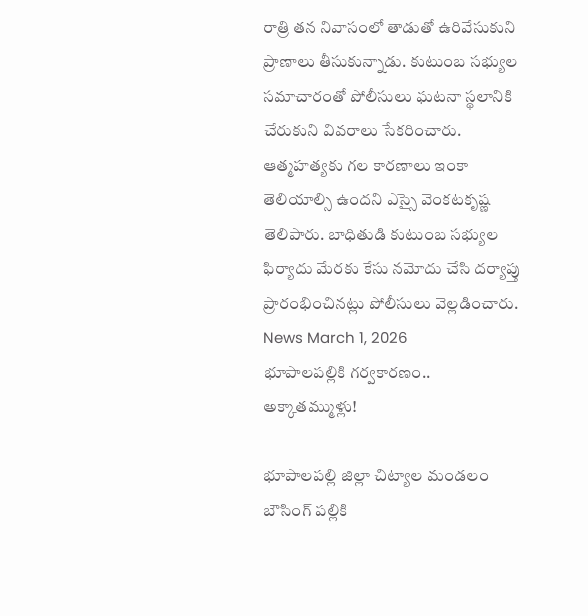రాత్రి తన నివాసంలో తాడుతో ఉరివేసుకుని ప్రాణాలు తీసుకున్నాడు. కుటుంబ సభ్యుల సమాచారంతో పోలీసులు ఘటనా స్థలానికి చేరుకుని వివరాలు సేకరించారు. ఆత్మహత్యకు గల కారణాలు ఇంకా తెలియాల్సి ఉందని ఎస్సై వెంకటకృష్ణ తెలిపారు. బాధితుడి కుటుంబ సభ్యుల ఫిర్యాదు మేరకు కేసు నమోదు చేసి దర్యాప్తు ప్రారంభించినట్లు పోలీసులు వెల్లడించారు.
News March 1, 2026
భూపాలపల్లికి గర్వకారణం.. అక్కాతమ్ముళ్లు!

భూపాలపల్లి జిల్లా చిట్యాల మండలం బౌసింగ్ పల్లికి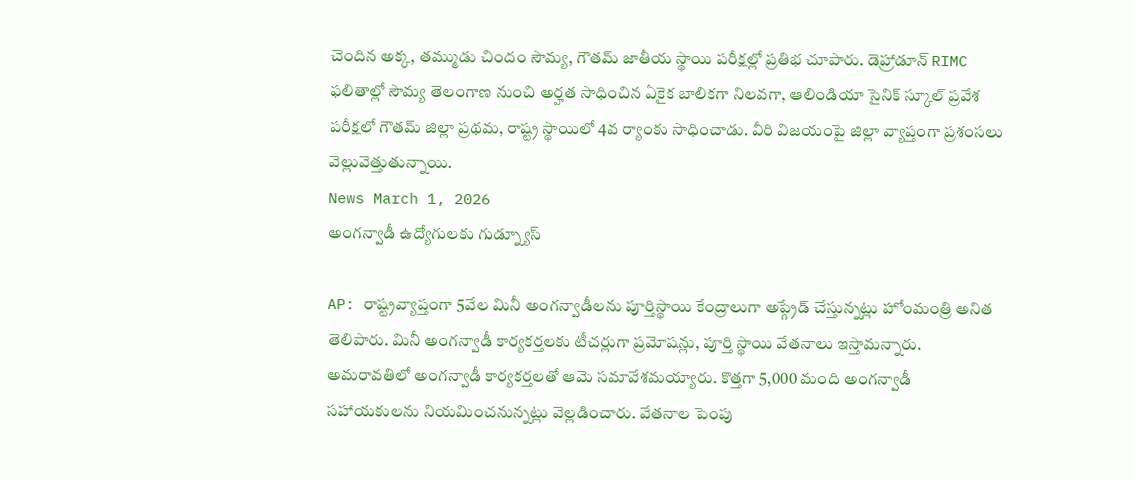చెందిన అక్క, తమ్ముడు చిందం సౌమ్య, గౌతమ్ జాతీయ స్థాయి పరీక్షల్లో ప్రతిభ చూపారు. డెహ్రాడూన్ RIMC ఫలితాల్లో సౌమ్య తెలంగాణ నుంచి అర్హత సాధించిన ఏకైక బాలికగా నిలవగా, ఆలిండియా సైనిక్ స్కూల్ ప్రవేశ పరీక్షలో గౌతమ్ జిల్లా ప్రథమ, రాష్ట్ర స్థాయిలో 4వ ర్యాంకు సాధించాడు. వీరి విజయంపై జిల్లా వ్యాప్తంగా ప్రశంసలు వెల్లువెత్తుతున్నాయి.
News March 1, 2026
అంగన్వాడీ ఉద్యోగులకు గుడ్న్యూస్

AP: రాష్ట్రవ్యాప్తంగా 5వేల మినీ అంగన్వాడీలను పూర్తిస్థాయి కేంద్రాలుగా అప్గ్రేడ్ చేస్తున్నట్లు హోంమంత్రి అనిత తెలిపారు. మినీ అంగన్వాడీ కార్యకర్తలకు టీచర్లుగా ప్రమోషన్లు, పూర్తి స్థాయి వేతనాలు ఇస్తామన్నారు. అమరావతిలో అంగన్వాడీ కార్యకర్తలతో ఆమె సమావేశమయ్యారు. కొత్తగా 5,000 మంది అంగన్వాడీ సహాయకులను నియమించనున్నట్లు వెల్లడించారు. వేతనాల పెంపు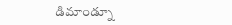డిమాండ్నూ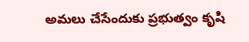అమలు చేసేందుకు ప్రభుత్వం కృషి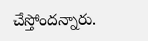చేస్తోందన్నారు.